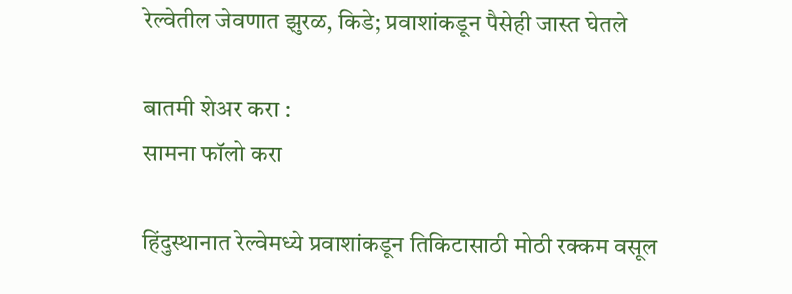रेल्वेतील जेवणात झुरळ, किडे; प्रवाशांकडून पैसेही जास्त घेतले

बातमी शेअर करा :
सामना फॉलो करा

हिंदुस्थानात रेल्वेमध्ये प्रवाशांकडून तिकिटासाठी मोठी रक्कम वसूल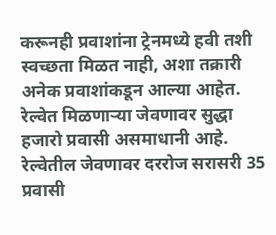करूनही प्रवाशांना ट्रेनमध्ये हवी तशी स्वच्छता मिळत नाही, अशा तक्रारी अनेक प्रवाशांकडून आल्या आहेत. रेल्वेत मिळणाऱ्या जेवणावर सुद्धा हजारो प्रवासी असमाधानी आहे. रेल्वेतील जेवणावर दररोज सरासरी 35 प्रवासी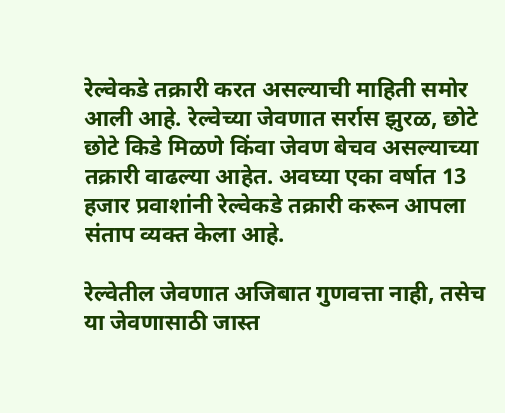रेल्वेकडे तक्रारी करत असल्याची माहिती समोर आली आहे. रेल्वेच्या जेवणात सर्रास झुरळ, छोटे छोटे किडे मिळणे किंवा जेवण बेचव असल्याच्या तक्रारी वाढल्या आहेत. अवघ्या एका वर्षात 13 हजार प्रवाशांनी रेल्वेकडे तक्रारी करून आपला संताप व्यक्त केला आहे.

रेल्वेतील जेवणात अजिबात गुणवत्ता नाही, तसेच या जेवणासाठी जास्त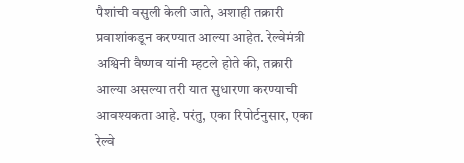पैशांची वसुली केली जाते, अशाही तक्रारी प्रवाशांकडून करण्यात आल्या आहेत. रेल्वेमंत्री अश्विनी वैष्णव यांनी म्हटले होते की, तक्रारी आल्या असल्या तरी यात सुधारणा करण्याची आवश्यकता आहे. परंतु, एका रिपोर्टनुसार, एका रेल्वे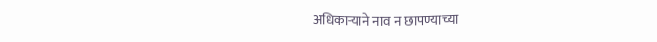अधिकाऱ्याने नाव न छापण्याच्या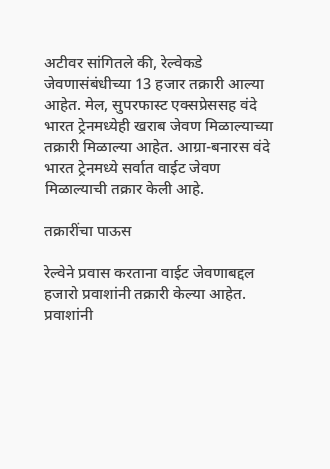अटीवर सांगितले की, रेल्वेकडे जेवणासंबंधीच्या 13 हजार तक्रारी आल्या आहेत. मेल, सुपरफास्ट एक्सप्रेससह वंदे भारत ट्रेनमध्येही खराब जेवण मिळाल्याच्या तक्रारी मिळाल्या आहेत. आग्रा-बनारस वंदे भारत ट्रेनमध्ये सर्वात वाईट जेवण मिळाल्याची तक्रार केली आहे.

तक्रारींचा पाऊस

रेल्वेने प्रवास करताना वाईट जेवणाबद्दल हजारो प्रवाशांनी तक्रारी केल्या आहेत. प्रवाशांनी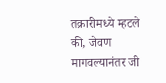तक्रारीमध्ये म्हटले की, जेवण मागवल्यानंतर जी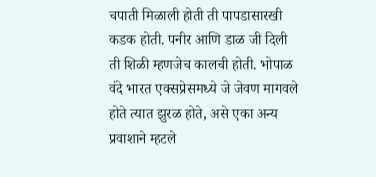चपाती मिळाली होती ती पापडासारखी कडक होती. पनीर आणि डाळ जी दिली ती शिळी म्हणजेच कालची होती. भोपाळ वंदे भारत एक्सप्रेसमध्ये जे जेवण मागवले होते त्यात झुरळ होते, असे एका अन्य प्रवाशाने म्हटले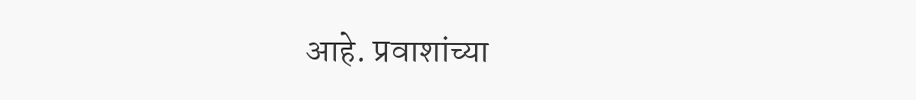आहे. प्रवाशांच्या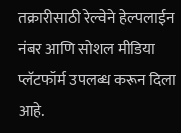तक्रारीसाठी रेल्वेने हेल्पलाईन नंबर आणि सोशल मीडिया प्लॅटफॉर्म उपलब्ध करून दिला आहे.